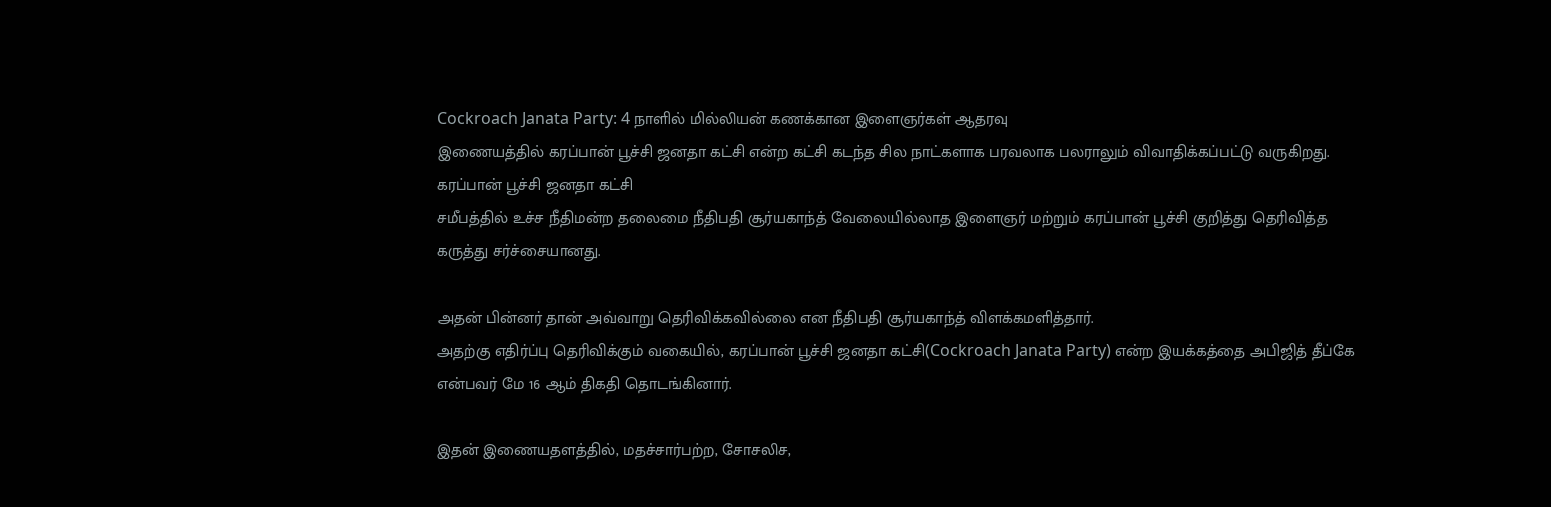Cockroach Janata Party: 4 நாளில் மில்லியன் கணக்கான இளைஞர்கள் ஆதரவு
இணையத்தில் கரப்பான் பூச்சி ஜனதா கட்சி என்ற கட்சி கடந்த சில நாட்களாக பரவலாக பலராலும் விவாதிக்கப்பட்டு வருகிறது.
கரப்பான் பூச்சி ஜனதா கட்சி
சமீபத்தில் உச்ச நீதிமன்ற தலைமை நீதிபதி சூர்யகாந்த் வேலையில்லாத இளைஞர் மற்றும் கரப்பான் பூச்சி குறித்து தெரிவித்த கருத்து சர்ச்சையானது.

அதன் பின்னர் தான் அவ்வாறு தெரிவிக்கவில்லை என நீதிபதி சூர்யகாந்த் விளக்கமளித்தார்.
அதற்கு எதிர்ப்பு தெரிவிக்கும் வகையில், கரப்பான் பூச்சி ஜனதா கட்சி(Cockroach Janata Party) என்ற இயக்கத்தை அபிஜித் தீப்கே என்பவர் மே 16 ஆம் திகதி தொடங்கினார்.

இதன் இணையதளத்தில், மதச்சார்பற்ற, சோசலிச,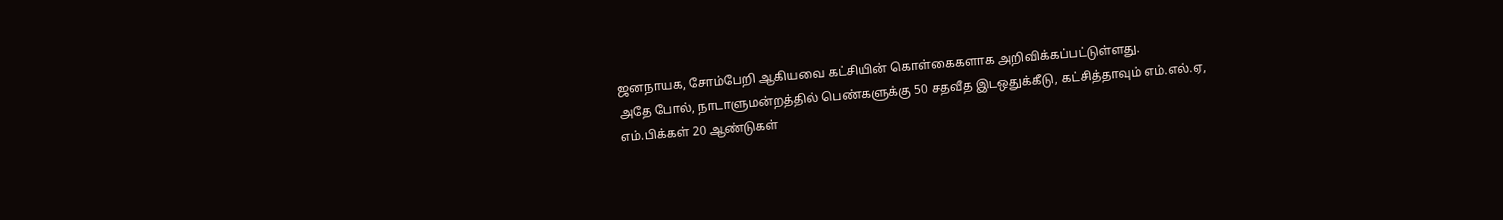ஜனநாயக, சோம்பேறி ஆகியவை கட்சியின் கொள்கைகளாக அறிவிக்கப்பட்டுள்ளது.
அதே போல், நாடாளுமன்றத்தில் பெண்களுக்கு 50 சதவீத இடஒதுக்கீடு, கட்சித்தாவும் எம்.எல்.ஏ, எம்.பிக்கள் 20 ஆண்டுகள்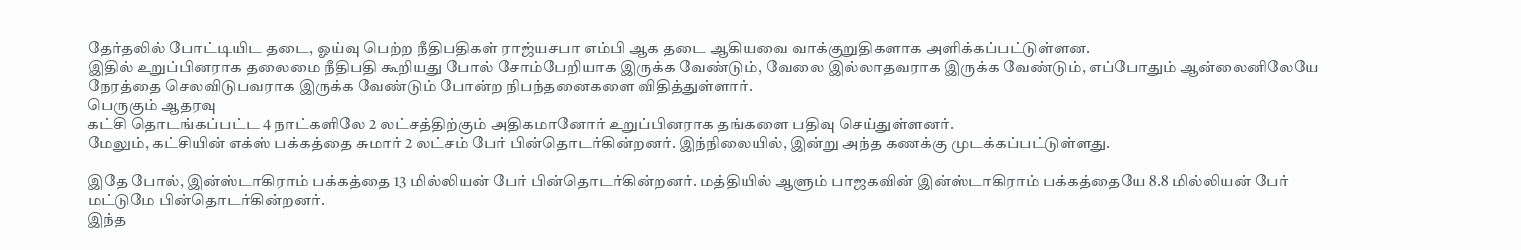தேர்தலில் போட்டியிட தடை, ஓய்வு பெற்ற நீதிபதிகள் ராஜ்யசபா எம்பி ஆக தடை ஆகியவை வாக்குறுதிகளாக அளிக்கப்பட்டுள்ளன.
இதில் உறுப்பினராக தலைமை நீதிபதி கூறியது போல் சோம்பேறியாக இருக்க வேண்டும், வேலை இல்லாதவராக இருக்க வேண்டும், எப்போதும் ஆன்லைனிலேயே நேரத்தை செலவிடுபவராக இருக்க வேண்டும் போன்ற நிபந்தனைகளை விதித்துள்ளார்.
பெருகும் ஆதரவு
கட்சி தொடங்கப்பட்ட 4 நாட்களிலே 2 லட்சத்திற்கும் அதிகமானோர் உறுப்பினராக தங்களை பதிவு செய்துள்ளனர்.
மேலும், கட்சியின் எக்ஸ் பக்கத்தை சுமார் 2 லட்சம் பேர் பின்தொடர்கின்றனர். இந்நிலையில், இன்று அந்த கணக்கு முடக்கப்பட்டுள்ளது.

இதே போல், இன்ஸ்டாகிராம் பக்கத்தை 13 மில்லியன் பேர் பின்தொடர்கின்றனர். மத்தியில் ஆளும் பாஜகவின் இன்ஸ்டாகிராம் பக்கத்தையே 8.8 மில்லியன் பேர் மட்டுமே பின்தொடர்கின்றனர்.
இந்த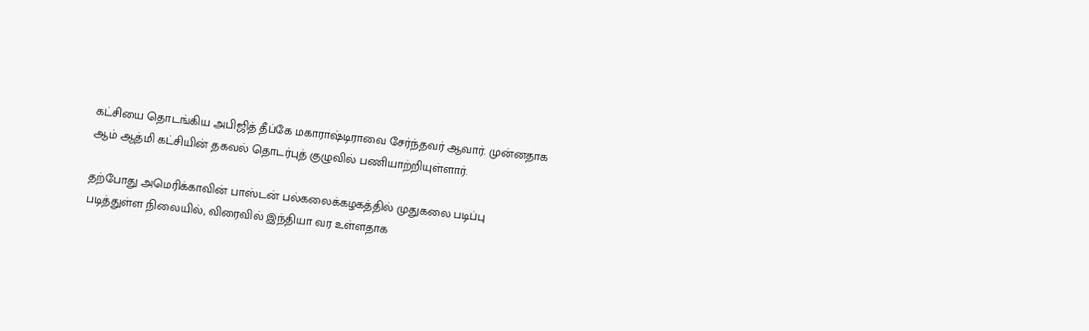கட்சியை தொடங்கிய அபிஜித் தீப்கே மகாராஷ்டிராவை சேர்ந்தவர் ஆவார். முன்னதாக ஆம் ஆத்மி கட்சியின் தகவல் தொடர்புத் குழுவில் பணியாற்றியுள்ளார்.

தற்போது அமெரிக்காவின் பாஸ்டன் பல்கலைக்கழகத்தில் முதுகலை படிப்பு படித்துள்ள நிலையில், விரைவில் இந்தியா வர உள்ளதாக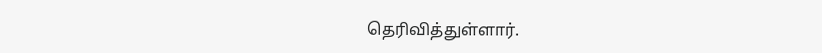தெரிவித்துள்ளார்.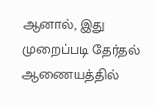ஆனால், இது முறைப்படி தேர்தல் ஆணையத்தில்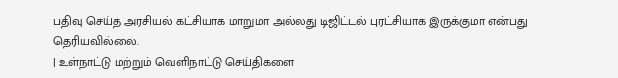பதிவு செய்த அரசியல் கட்சியாக மாறுமா அல்லது டிஜிட்டல் புரட்சியாக இருக்குமா என்பது தெரியவில்லை.
| உள்நாட்டு மற்றும் வெளிநாட்டு செய்திகளை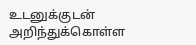உடனுக்குடன் அறிந்துக்கொள்ள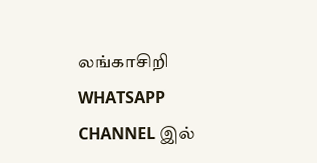லங்காசிறி WHATSAPP CHANNEL இல்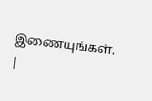இணையுங்கள். |